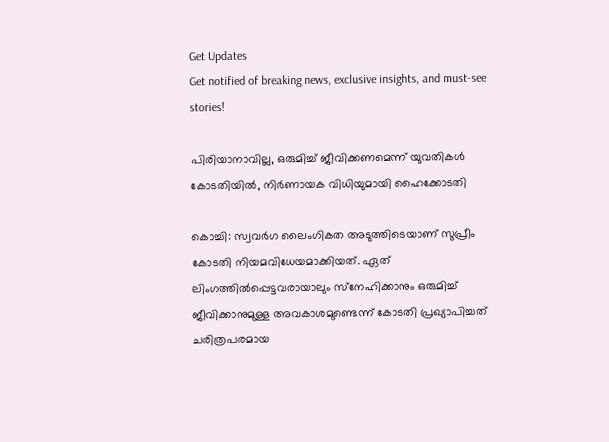Get Updates
Get notified of breaking news, exclusive insights, and must-see stories!

പിരിയാനാവില്ല, ഒരുമിച്ച് ജീവിക്കണമെന്ന് യുവതികൾ കോടതിയിൽ, നിർണായക വിധിയുമായി ഹൈക്കോടതി

കൊച്ചി: സ്വവര്‍ഗ ലൈംഗികത അടുത്തിടെയാണ് സുപ്രീം കോടതി നിയമവിധേയമാക്കിയത്. ഏത് ലിംഗത്തില്‍പ്പെട്ടവരായാലും സ്‌നേഹിക്കാനും ഒരുമിച്ച് ജീവിക്കാനുമുള്ള അവകാശമുണ്ടെന്ന് കോടതി പ്രഖ്യാപിച്ചത് ചരിത്രപരമായ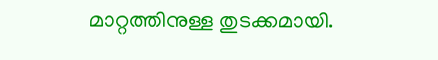മാറ്റത്തിനുള്ള തുടക്കമായി.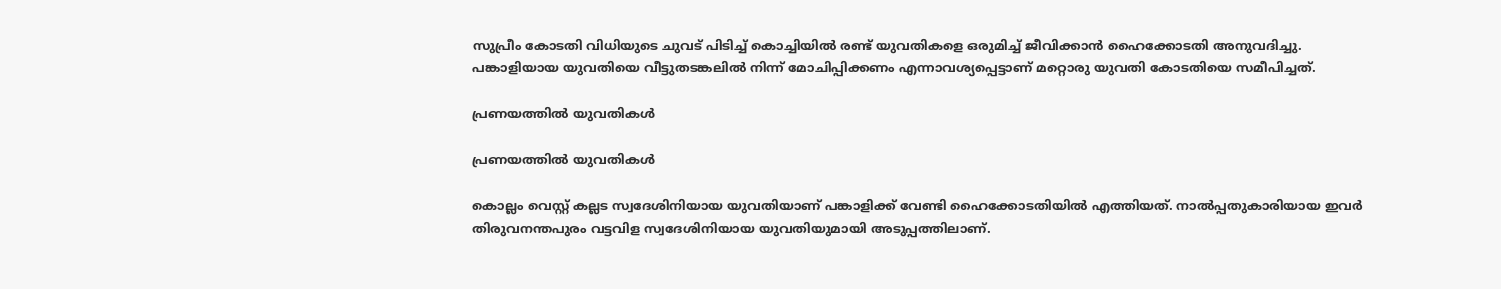സുപ്രീം കോടതി വിധിയുടെ ചുവട് പിടിച്ച് കൊച്ചിയില്‍ രണ്ട് യുവതികളെ ഒരുമിച്ച് ജീവിക്കാന്‍ ഹൈക്കോടതി അനുവദിച്ചു. പങ്കാളിയായ യുവതിയെ വീട്ടുതടങ്കലില്‍ നിന്ന് മോചിപ്പിക്കണം എന്നാവശ്യപ്പെട്ടാണ് മറ്റൊരു യുവതി കോടതിയെ സമീപിച്ചത്.

പ്രണയത്തിൽ യുവതികൾ

പ്രണയത്തിൽ യുവതികൾ

കൊല്ലം വെസ്റ്റ് കല്ലട സ്വദേശിനിയായ യുവതിയാണ് പങ്കാളിക്ക് വേണ്ടി ഹൈക്കോടതിയില്‍ എത്തിയത്. നാല്‍പ്പതുകാരിയായ ഇവര്‍ തിരുവനന്തപുരം വട്ടവിള സ്വദേശിനിയായ യുവതിയുമായി അടുപ്പത്തിലാണ്.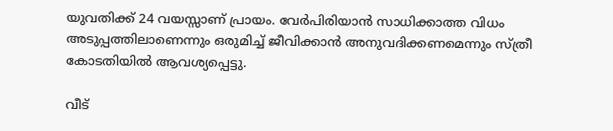യുവതിക്ക് 24 വയസ്സാണ് പ്രായം. വേര്‍പിരിയാന്‍ സാധിക്കാത്ത വിധം അടുപ്പത്തിലാണെന്നും ഒരുമിച്ച് ജീവിക്കാന്‍ അനുവദിക്കണമെന്നും സ്ത്രീ കോടതിയില്‍ ആവശ്യപ്പെട്ടു.

വീട്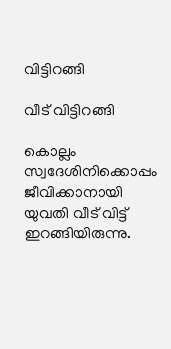വിട്ടിറങ്ങി

വീട് വിട്ടിറങ്ങി

കൊല്ലം സ്വദേശിനിക്കൊപ്പം ജീവിക്കാനായി യുവതി വീട് വിട്ട് ഇറങ്ങിയിരുന്നു.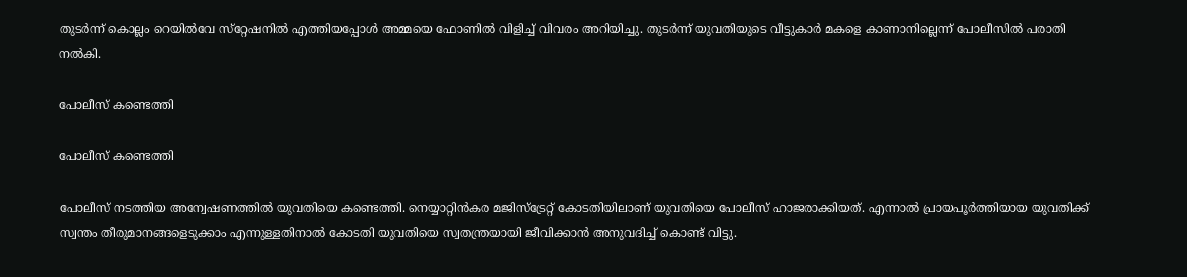തുടര്‍ന്ന് കൊല്ലം റെയില്‍വേ സ്‌റ്റേഷനില്‍ എത്തിയപ്പോള്‍ അമ്മയെ ഫോണില്‍ വിളിച്ച് വിവരം അറിയിച്ചു. തുടര്‍ന്ന് യുവതിയുടെ വീട്ടുകാര്‍ മകളെ കാണാനില്ലെന്ന് പോലീസില്‍ പരാതി നല്‍കി.

പോലീസ് കണ്ടെത്തി

പോലീസ് കണ്ടെത്തി

പോലീസ് നടത്തിയ അന്വേഷണത്തില്‍ യുവതിയെ കണ്ടെത്തി. നെയ്യാറ്റിന്‍കര മജിസ്‌ട്രേറ്റ് കോടതിയിലാണ് യുവതിയെ പോലീസ് ഹാജരാക്കിയത്. എന്നാല്‍ പ്രായപൂര്‍ത്തിയായ യുവതിക്ക് സ്വന്തം തീരുമാനങ്ങളെടുക്കാം എന്നുള്ളതിനാല്‍ കോടതി യുവതിയെ സ്വതന്ത്രയായി ജീവിക്കാന്‍ അനുവദിച്ച് കൊണ്ട് വിട്ടു.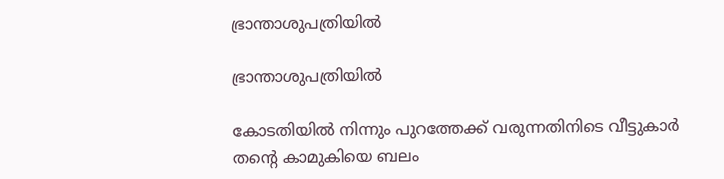ഭ്രാന്താശുപത്രിയിൽ

ഭ്രാന്താശുപത്രിയിൽ

കോടതിയില്‍ നിന്നും പുറത്തേക്ക് വരുന്നതിനിടെ വീട്ടുകാര്‍ തന്റെ കാമുകിയെ ബലം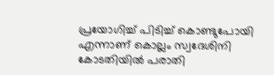പ്രയോഗിച്ച് പിടിച്ച് കൊണ്ടുപോയി എന്നാണ് കൊല്ലം സ്വദേശിനി കോടതിയില്‍ പരാതി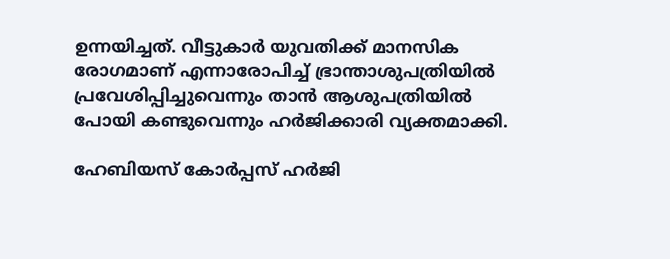ഉന്നയിച്ചത്. വീട്ടുകാര്‍ യുവതിക്ക് മാനസിക രോഗമാണ് എന്നാരോപിച്ച് ഭ്രാന്താശുപത്രിയില്‍ പ്രവേശിപ്പിച്ചുവെന്നും താന്‍ ആശുപത്രിയില്‍ പോയി കണ്ടുവെന്നും ഹര്‍ജിക്കാരി വ്യക്തമാക്കി.

ഹേബിയസ് കോര്‍പ്പസ് ഹര്‍ജി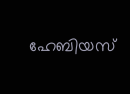ഹേബിയസ്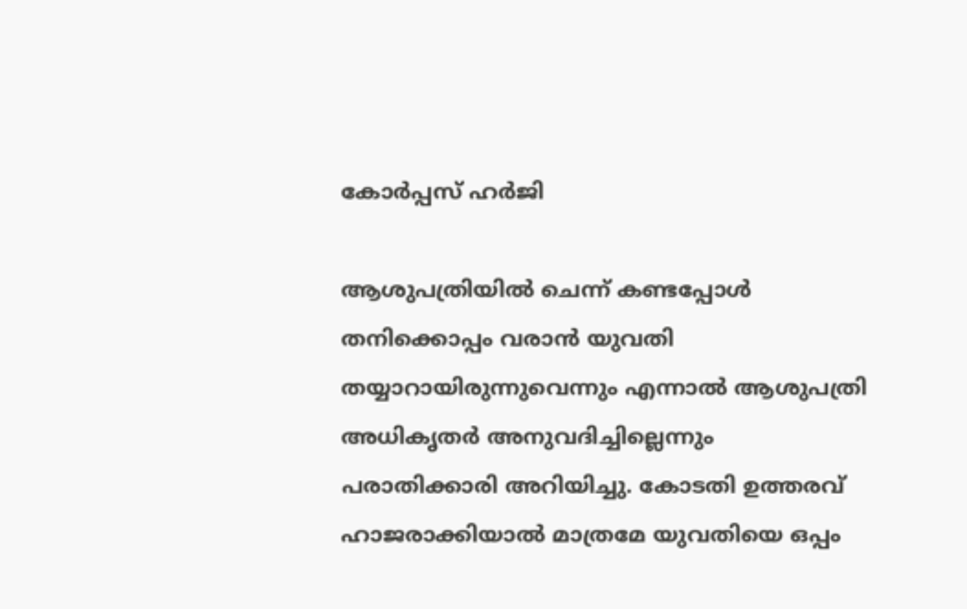കോര്‍പ്പസ് ഹര്‍ജി

ആശുപത്രിയില്‍ ചെന്ന് കണ്ടപ്പോള്‍ തനിക്കൊപ്പം വരാന്‍ യുവതി തയ്യാറായിരുന്നുവെന്നും എന്നാല്‍ ആശുപത്രി അധികൃതര്‍ അനുവദിച്ചില്ലെന്നും പരാതിക്കാരി അറിയിച്ചു. കോടതി ഉത്തരവ് ഹാജരാക്കിയാല്‍ മാത്രമേ യുവതിയെ ഒപ്പം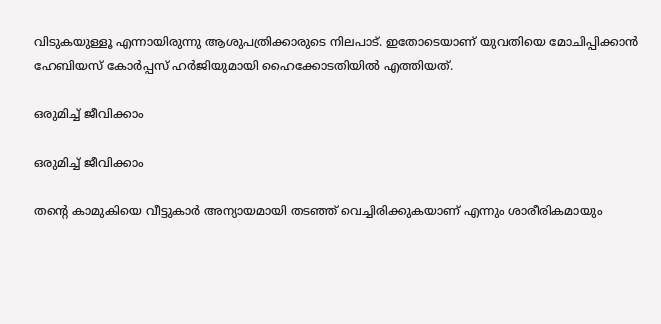വിടുകയുള്ളൂ എന്നായിരുന്നു ആശുപത്രിക്കാരുടെ നിലപാട്. ഇതോടെയാണ് യുവതിയെ മോചിപ്പിക്കാന്‍ ഹേബിയസ് കോര്‍പ്പസ് ഹര്‍ജിയുമായി ഹൈക്കോടതിയില്‍ എത്തിയത്.

ഒരുമിച്ച് ജീവിക്കാം

ഒരുമിച്ച് ജീവിക്കാം

തന്റെ കാമുകിയെ വീട്ടുകാര്‍ അന്യായമായി തടഞ്ഞ് വെച്ചിരിക്കുകയാണ് എന്നും ശാരീരികമായും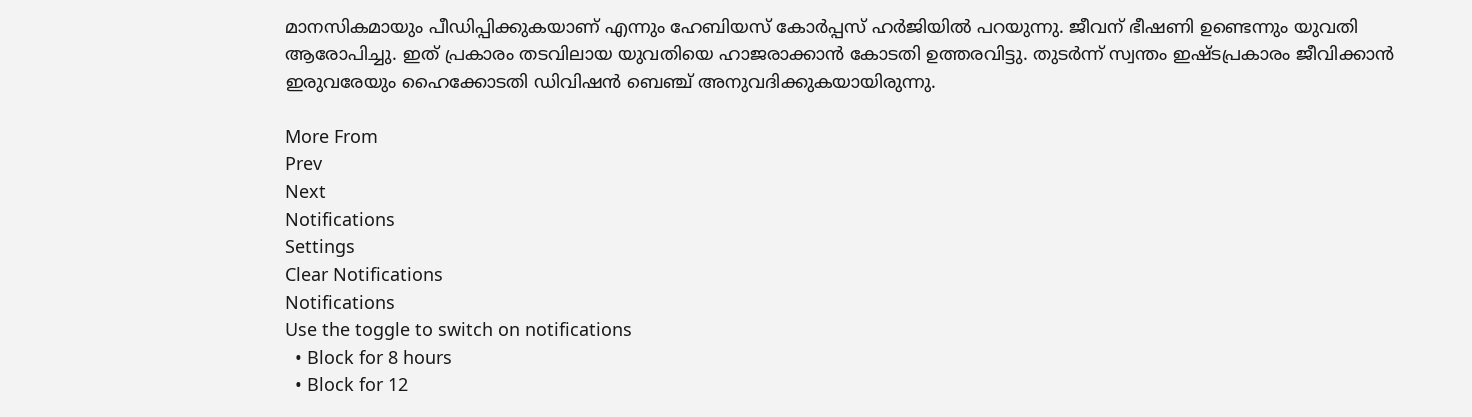മാനസികമായും പീഡിപ്പിക്കുകയാണ് എന്നും ഹേബിയസ് കോര്‍പ്പസ് ഹര്‍ജിയില്‍ പറയുന്നു. ജീവന് ഭീഷണി ഉണ്ടെന്നും യുവതി ആരോപിച്ചു. ഇത് പ്രകാരം തടവിലായ യുവതിയെ ഹാജരാക്കാന്‍ കോടതി ഉത്തരവിട്ടു. തുടര്‍ന്ന് സ്വന്തം ഇഷ്ടപ്രകാരം ജീവിക്കാന്‍ ഇരുവരേയും ഹൈക്കോടതി ഡിവിഷന്‍ ബെഞ്ച് അനുവദിക്കുകയായിരുന്നു.

More From
Prev
Next
Notifications
Settings
Clear Notifications
Notifications
Use the toggle to switch on notifications
  • Block for 8 hours
  • Block for 12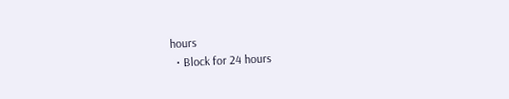hours
  • Block for 24 hours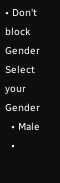• Don't block
Gender
Select your Gender
  • Male
  •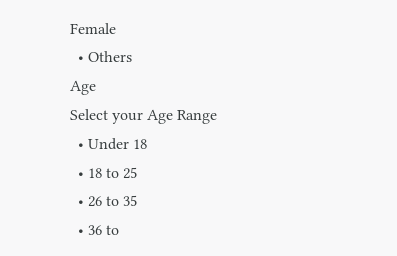Female
  • Others
Age
Select your Age Range
  • Under 18
  • 18 to 25
  • 26 to 35
  • 36 to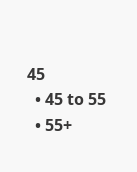45
  • 45 to 55
  • 55+